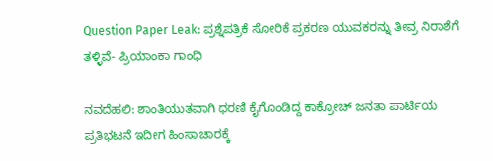Question Paper Leak: ಪ್ರಶ್ನೆಪತ್ರಿಕೆ ಸೋರಿಕೆ ಪ್ರಕರಣ ಯುವಕರನ್ನು ತೀವ್ರ ನಿರಾಶೆಗೆ ತಳ್ಳಿವೆ- ಪ್ರಿಯಾಂಕಾ ಗಾಂಧಿ

ನವದೆಹಲಿ: ಶಾಂತಿಯುತವಾಗಿ ಧರಣಿ ಕೈಗೊಂಡಿದ್ದ ಕಾಕ್ರೋಚ್‌ ಜನತಾ ಪಾರ್ಟಿಯ ಪ್ರತಿಭಟನೆ ಇದೀಗ ಹಿಂಸಾಚಾರಕ್ಕೆ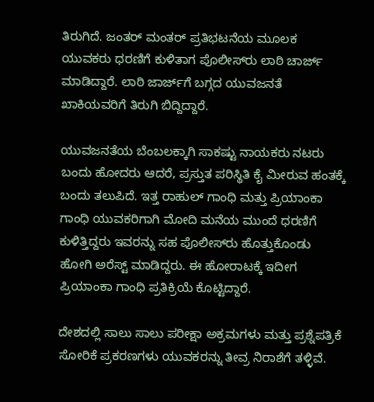ತಿರುಗಿದೆ. ಜಂತರ್‌ ಮಂತರ್‌ ಪ್ರತಿಭಟನೆಯ ಮೂಲಕ ಯುವಕರು ಧರಣಿಗೆ ಕುಳಿತಾಗ ಪೊಲೀಸ್‌ರು ಲಾಠಿ ಚಾರ್ಜ್‌ ಮಾಡಿದ್ದಾರೆ. ಲಾಠಿ ಜಾರ್ಜ್‌ಗೆ ಬಗ್ಗದ ಯುವಜನತೆ ಖಾಕಿಯವರಿಗೆ ತಿರುಗಿ ಬಿದ್ದಿದ್ದಾರೆ.

ಯುವಜನತೆಯ ಬೆಂಬಲಕ್ಕಾಗಿ ಸಾಕಷ್ಟು ನಾಯಕರು ನಟರು ಬಂದು ಹೋದರು ಆದರೆ, ಪ್ರಸ್ತುತ ಪರಿಸ್ಥಿತಿ ಕೈ ಮೀರುವ ಹಂತಕ್ಕೆ ಬಂದು ತಲುಪಿದೆ. ಇತ್ತ ರಾಹುಲ್‌ ಗಾಂಧಿ ಮತ್ತು ಪ್ರಿಯಾಂಕಾ ಗಾಂಧಿ ಯುವಕರಿಗಾಗಿ ಮೋದಿ ಮನೆಯ ಮುಂದೆ ಧರಣಿಗೆ ಕುಳಿತ್ತಿದ್ದರು ಇವರನ್ನು ಸಹ ಪೊಲೀಸ್‌ರು ಹೊತ್ತುಕೊಂಡು ಹೋಗಿ ಅರೆಸ್ಟ್‌ ಮಾಡಿದ್ದರು. ಈ ಹೋರಾಟಕ್ಕೆ ಇದೀಗ ಪ್ರಿಯಾಂಕಾ ಗಾಂಧಿ ಪ್ರತಿಕ್ರಿಯೆ ಕೊಟ್ಟಿದ್ದಾರೆ.

ದೇಶದಲ್ಲಿ ಸಾಲು ಸಾಲು ಪರೀಕ್ಷಾ ಅಕ್ರಮಗಳು ಮತ್ತು ಪ್ರಶ್ನೆಪತ್ರಿಕೆ ಸೋರಿಕೆ ಪ್ರಕರಣಗಳು ಯುವಕರನ್ನು ತೀವ್ರ ನಿರಾಶೆಗೆ ತಳ್ಳಿವೆ.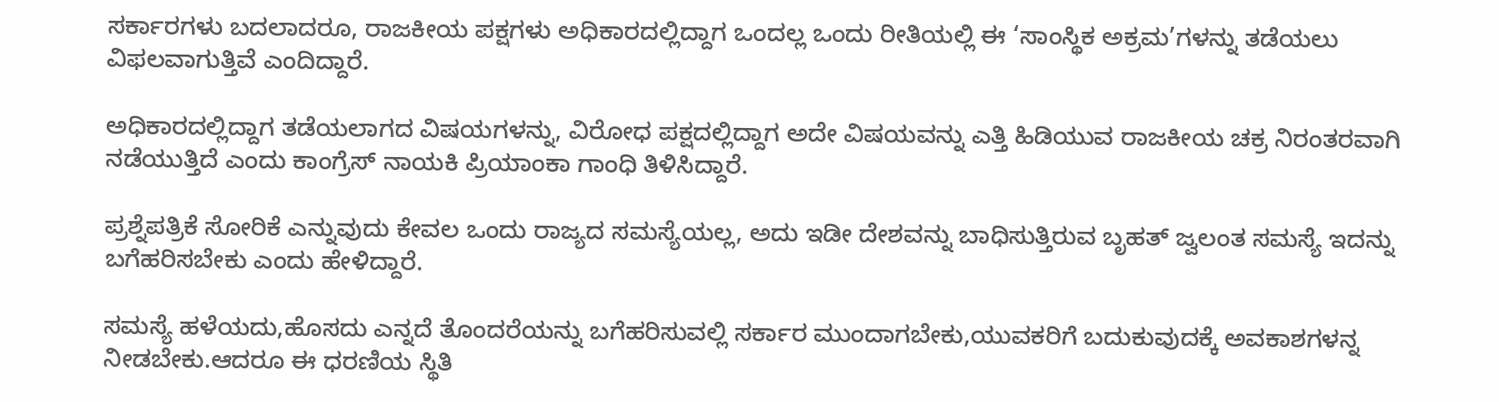ಸರ್ಕಾರಗಳು ಬದಲಾದರೂ, ರಾಜಕೀಯ ಪಕ್ಷಗಳು ಅಧಿಕಾರದಲ್ಲಿದ್ದಾಗ ಒಂದಲ್ಲ ಒಂದು ರೀತಿಯಲ್ಲಿ ಈ ‘ಸಾಂಸ್ಥಿಕ ಅಕ್ರಮ’ಗಳನ್ನು ತಡೆಯಲು ವಿಫಲವಾಗುತ್ತಿವೆ ಎಂದಿದ್ದಾರೆ.

ಅಧಿಕಾರದಲ್ಲಿದ್ದಾಗ ತಡೆಯಲಾಗದ ವಿಷಯಗಳನ್ನು, ವಿರೋಧ ಪಕ್ಷದಲ್ಲಿದ್ದಾಗ ಅದೇ ವಿಷಯವನ್ನು ಎತ್ತಿ ಹಿಡಿಯುವ ರಾಜಕೀಯ ಚಕ್ರ ನಿರಂತರವಾಗಿ ನಡೆಯುತ್ತಿದೆ ಎಂದು ಕಾಂಗ್ರೆಸ್ ನಾಯಕಿ ಪ್ರಿಯಾಂಕಾ ಗಾಂಧಿ ತಿಳಿಸಿದ್ದಾರೆ.

ಪ್ರಶ್ನೆಪತ್ರಿಕೆ ಸೋರಿಕೆ ಎನ್ನುವುದು ಕೇವಲ ಒಂದು ರಾಜ್ಯದ ಸಮಸ್ಯೆಯಲ್ಲ, ಅದು ಇಡೀ ದೇಶವನ್ನು ಬಾಧಿಸುತ್ತಿರುವ ಬೃಹತ್ ಜ್ವಲಂತ ಸಮಸ್ಯೆ ಇದನ್ನು ಬಗೆಹರಿಸಬೇಕು ಎಂದು ಹೇಳಿದ್ದಾರೆ.

ಸಮಸ್ಯೆ ಹಳೆಯದು,ಹೊಸದು ಎನ್ನದೆ ತೊಂದರೆಯನ್ನು ಬಗೆಹರಿಸುವಲ್ಲಿ ಸರ್ಕಾರ ಮುಂದಾಗಬೇಕು,ಯುವಕರಿಗೆ ಬದುಕುವುದಕ್ಕೆ ಅವಕಾಶಗಳನ್ನ ನೀಡಬೇಕು.ಆದರೂ ಈ ಧರಣಿಯ ಸ್ಥಿತಿ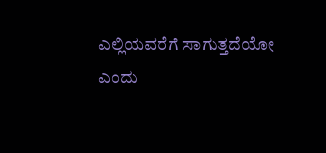ಎಲ್ಲಿಯವರೆಗೆ ಸಾಗುತ್ತದೆಯೋ ಎಂದು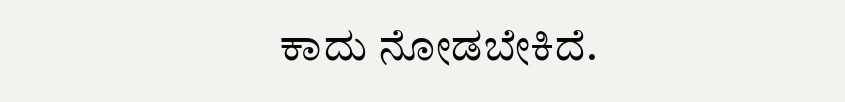ಕಾದು ನೋಡಬೇಕಿದೆ.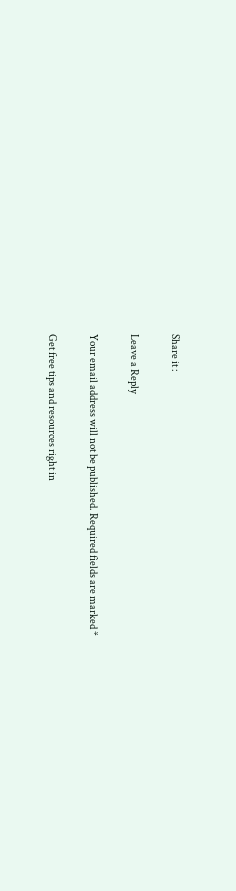Share it :

Leave a Reply

Your email address will not be published. Required fields are marked *

Get free tips and resources right in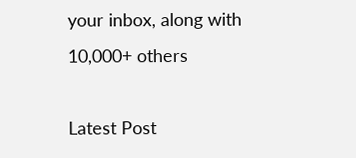your inbox, along with 10,000+ others

Latest Post